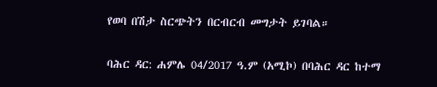የወባ በሽታ ስርጭትን በርብርብ መግታት ይገባል።

ባሕር ዳር: ሐምሌ 04/2017 ዓ.ም (አሚኮ) በባሕር ዳር ከተማ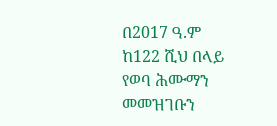በ2017 ዓ.ም ከ122 ሺህ በላይ የወባ ሕሙማን መመዝገቡን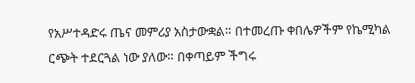የአሥተዳድሩ ጤና መምሪያ አስታውቋል። በተመረጡ ቀበሌዎችም የኬሚካል ርጭት ተደርጓል ነው ያለው። በቀጣይም ችግሩ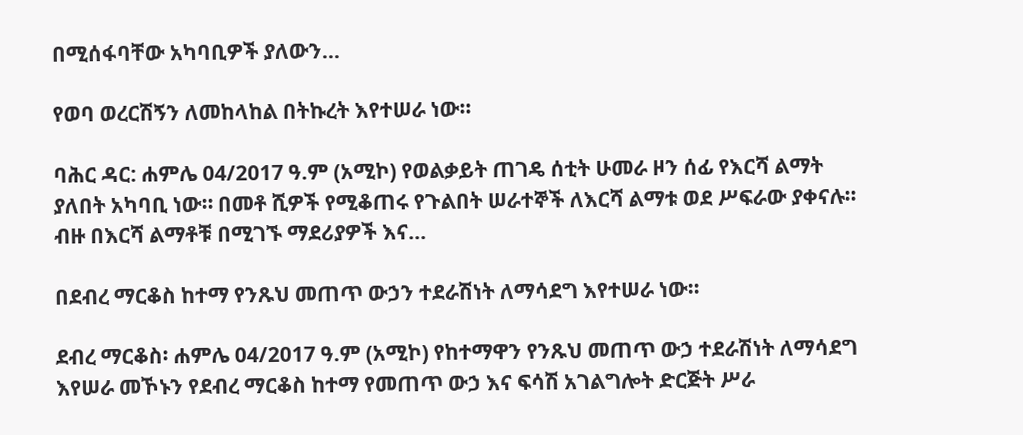በሚሰፋባቸው አካባቢዎች ያለውን...

የወባ ወረርሽኝን ለመከላከል በትኩረት እየተሠራ ነው።

ባሕር ዳር: ሐምሌ 04/2017 ዓ.ም (አሚኮ) የወልቃይት ጠገዴ ሰቲት ሁመራ ዞን ሰፊ የእርሻ ልማት ያለበት አካባቢ ነው። በመቶ ሺዎች የሚቆጠሩ የጉልበት ሠራተኞች ለእርሻ ልማቱ ወደ ሥፍራው ያቀናሉ። ብዙ በእርሻ ልማቶቹ በሚገኙ ማደሪያዎች እና...

በደብረ ማርቆስ ከተማ የንጹህ መጠጥ ውኃን ተደራሽነት ለማሳደግ እየተሠራ ነው።

ደብረ ማርቆስ፡ ሐምሌ 04/2017 ዓ.ም (አሚኮ) የከተማዋን የንጹህ መጠጥ ውኃ ተደራሽነት ለማሳደግ እየሠራ መኾኑን የደብረ ማርቆስ ከተማ የመጠጥ ውኃ እና ፍሳሽ አገልግሎት ድርጅት ሥራ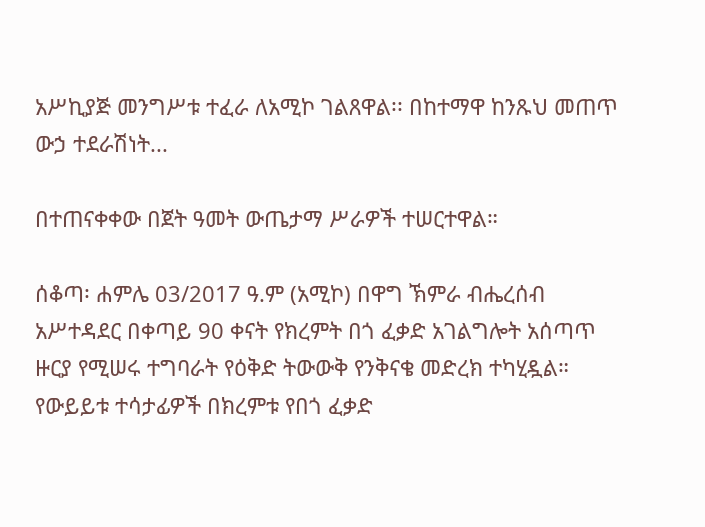አሥኪያጅ መንግሥቱ ተፈራ ለአሚኮ ገልጸዋል፡፡ በከተማዋ ከንጹህ መጠጥ ውኃ ተደራሽነት...

በተጠናቀቀው በጀት ዓመት ውጤታማ ሥራዎች ተሠርተዋል።

ሰቆጣ፡ ሐምሌ 03/2017 ዓ.ም (አሚኮ) በዋግ ኽምራ ብሔረሰብ አሥተዳደር በቀጣይ 90 ቀናት የክረምት በጎ ፈቃድ አገልግሎት አሰጣጥ ዙርያ የሚሠሩ ተግባራት የዕቅድ ትውውቅ የንቅናቄ መድረክ ተካሂዷል። የውይይቱ ተሳታፊዎች በክረምቱ የበጎ ፈቃድ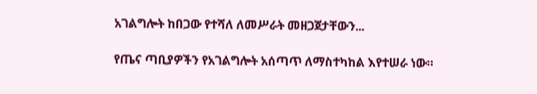አገልግሎት ከበጋው የተሻለ ለመሥራት መዘጋጀታቸውን...

የጤና ጣቢያዎችን የአገልግሎት አሰጣጥ ለማስተካከል እየተሠራ ነው።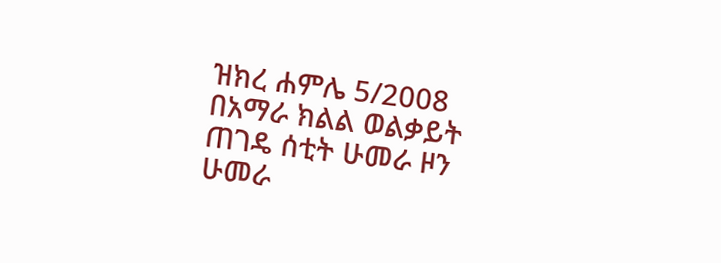ዝክረ ሐምሌ 5/2008 በአማራ ክልል ወልቃይት ጠገዴ ሰቲት ሁመራ ዞን ሁመራ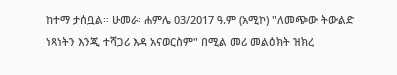ከተማ ታሰቧል። ሁመራ፡ ሐምሌ 03/2017 ዓ.ም (አሚኮ) "ለመጭው ትውልድ ነጻነትን እንጂ ተሻጋሪ እዳ አናወርስም" በሚል መሪ መልዕክት ዝክረ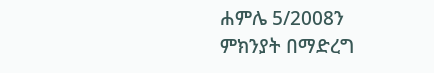ሐምሌ 5/2008ን ምክንያት በማድረግ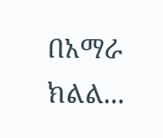በአማራ ክልል...